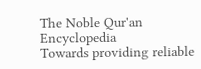The Noble Qur'an Encyclopedia
Towards providing reliable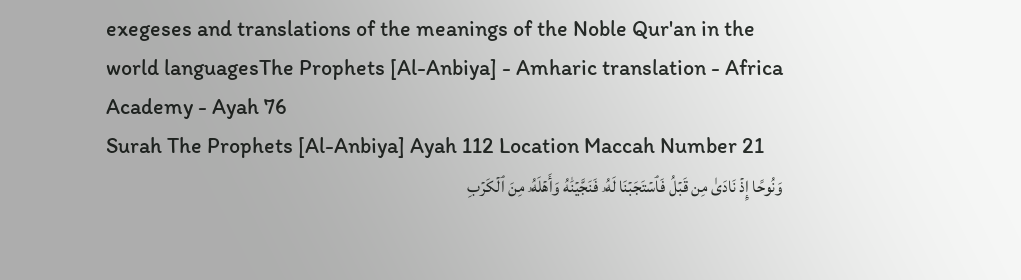exegeses and translations of the meanings of the Noble Qur'an in the world languagesThe Prophets [Al-Anbiya] - Amharic translation - Africa Academy - Ayah 76
Surah The Prophets [Al-Anbiya] Ayah 112 Location Maccah Number 21
وَنُوحًا إِذۡ نَادَىٰ مِن قَبۡلُ فَٱسۡتَجَبۡنَا لَهُۥ فَنَجَّيۡنَٰهُ وَأَهۡلَهُۥ مِنَ ٱلۡكَرۡبِ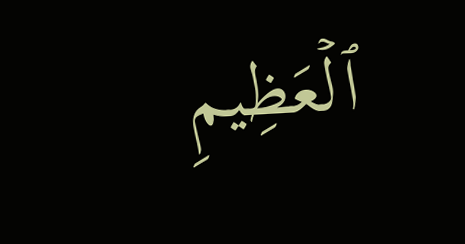ٱلۡعَظِيمِ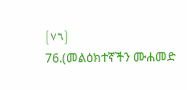[٧٦]
76.(መልዕክተኛችን ሙሐመድ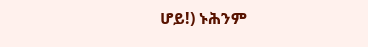ሆይ!) ኑሕንም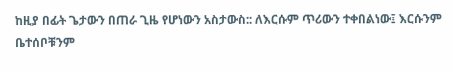ከዚያ በፊት ጌታውን በጠራ ጊዜ የሆነውን አስታውስ:: ለእርሱም ጥሪውን ተቀበልነው፤ እርሱንም ቤተሰቦቹንም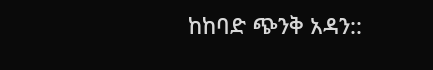ከከባድ ጭንቅ አዳን::